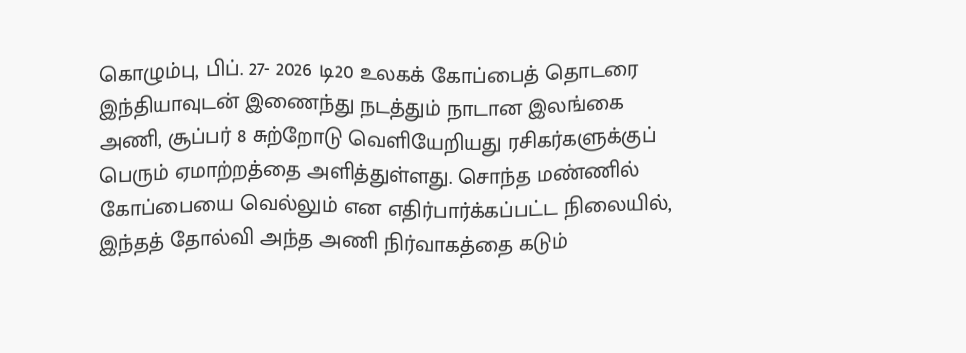கொழும்பு, பிப். 27- 2026 டி20 உலகக் கோப்பைத் தொடரை இந்தியாவுடன் இணைந்து நடத்தும் நாடான இலங்கை அணி, சூப்பர் 8 சுற்றோடு வெளியேறியது ரசிகர்களுக்குப் பெரும் ஏமாற்றத்தை அளித்துள்ளது. சொந்த மண்ணில் கோப்பையை வெல்லும் என எதிர்பார்க்கப்பட்ட நிலையில், இந்தத் தோல்வி அந்த அணி நிர்வாகத்தை கடும்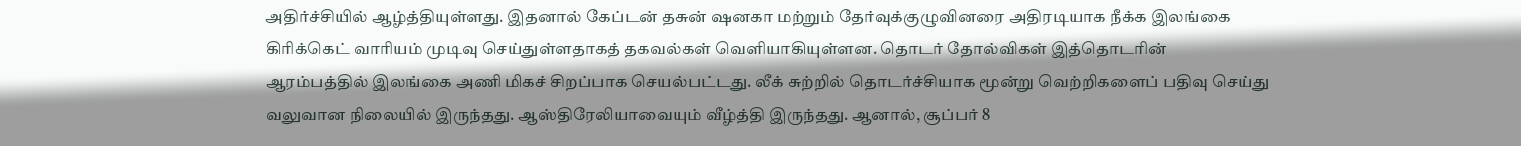அதிர்ச்சியில் ஆழ்த்தியுள்ளது. இதனால் கேப்டன் தசுன் ஷனகா மற்றும் தேர்வுக்குழுவினரை அதிரடியாக நீக்க இலங்கை கிரிக்கெட் வாரியம் முடிவு செய்துள்ளதாகத் தகவல்கள் வெளியாகியுள்ளன. தொடர் தோல்விகள் இத்தொடரின் ஆரம்பத்தில் இலங்கை அணி மிகச் சிறப்பாக செயல்பட்டது. லீக் சுற்றில் தொடர்ச்சியாக மூன்று வெற்றிகளைப் பதிவு செய்து வலுவான நிலையில் இருந்தது. ஆஸ்திரேலியாவையும் வீழ்த்தி இருந்தது. ஆனால், சூப்பர் 8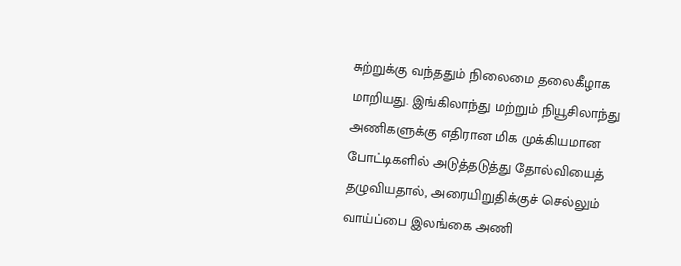சுற்றுக்கு வந்ததும் நிலைமை தலைகீழாக மாறியது. இங்கிலாந்து மற்றும் நியூசிலாந்து அணிகளுக்கு எதிரான மிக முக்கியமான போட்டிகளில் அடுத்தடுத்து தோல்வியைத் தழுவியதால், அரையிறுதிக்குச் செல்லும் வாய்ப்பை இலங்கை அணி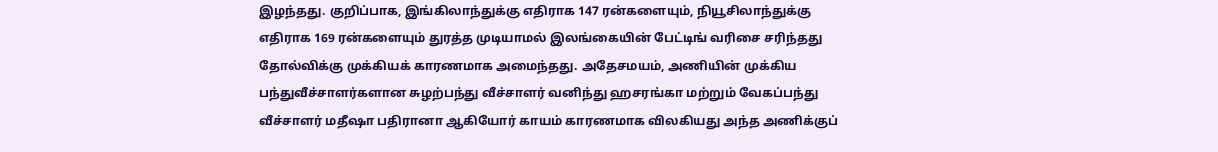இழந்தது. குறிப்பாக, இங்கிலாந்துக்கு எதிராக 147 ரன்களையும், நியூசிலாந்துக்கு எதிராக 169 ரன்களையும் துரத்த முடியாமல் இலங்கையின் பேட்டிங் வரிசை சரிந்தது தோல்விக்கு முக்கியக் காரணமாக அமைந்தது. அதேசமயம், அணியின் முக்கிய பந்துவீச்சாளர்களான சுழற்பந்து வீச்சாளர் வனிந்து ஹசரங்கா மற்றும் வேகப்பந்து வீச்சாளர் மதீஷா பதிரானா ஆகியோர் காயம் காரணமாக விலகியது அந்த அணிக்குப்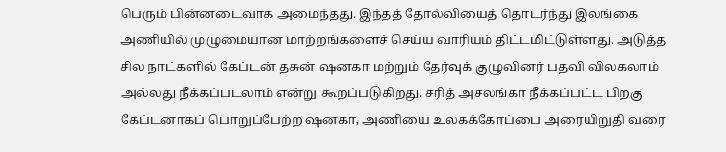பெரும் பின்னடைவாக அமைந்தது. இந்தத் தோல்வியைத் தொடர்ந்து இலங்கை அணியில் முழுமையான மாற்றங்களைச் செய்ய வாரியம் திட்டமிட்டுள்ளது. அடுத்த சில நாட்களில் கேப்டன் தசுன் ஷனகா மற்றும் தேர்வுக் குழுவினர் பதவி விலகலாம் அல்லது நீக்கப்படலாம் என்று கூறப்படுகிறது. சரித் அசலங்கா நீக்கப்பட்ட பிறகு கேப்டனாகப் பொறுப்பேற்ற ஷனகா, அணியை உலகக்கோப்பை அரையிறுதி வரை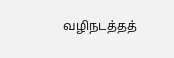வழிநடத்தத்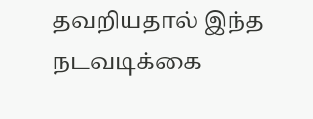தவறியதால் இந்த நடவடிக்கை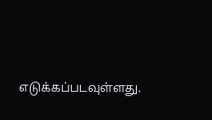எடுக்கப்படவுள்ளது.